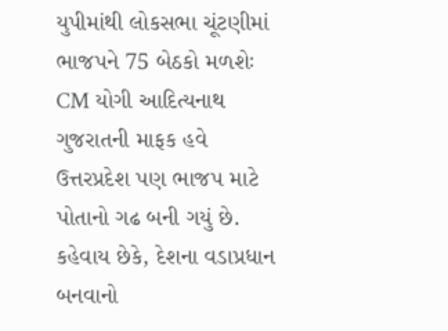યુપીમાંથી લોકસભા ચૂંટણીમાં ભાજપને 75 બેઠકો મળશેઃ CM યોગી આદિત્યનાથ
ગુજરાતની માફક હવે ઉત્તરપ્રદેશ પણ ભાજપ માટે પોતાનો ગઢ બની ગયું છે. કહેવાય છેકે, દેશના વડાપ્રધાન બનવાનો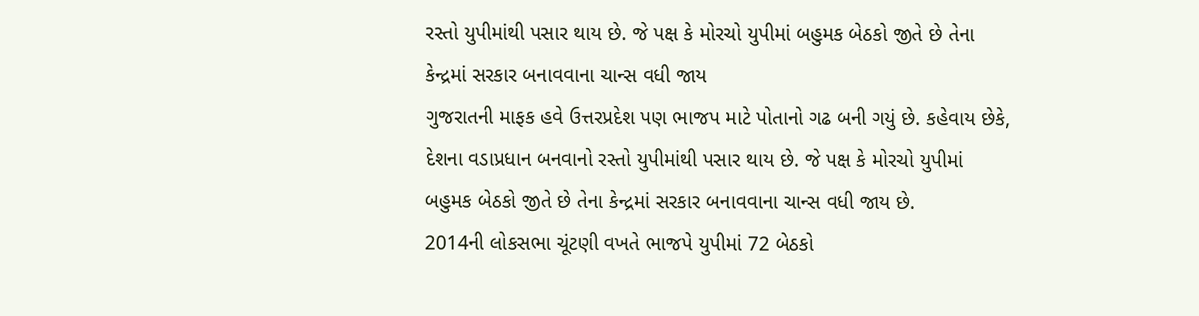રસ્તો યુપીમાંથી પસાર થાય છે. જે પક્ષ કે મોરચો યુપીમાં બહુમક બેઠકો જીતે છે તેના કેન્દ્રમાં સરકાર બનાવવાના ચાન્સ વધી જાય
ગુજરાતની માફક હવે ઉત્તરપ્રદેશ પણ ભાજપ માટે પોતાનો ગઢ બની ગયું છે. કહેવાય છેકે, દેશના વડાપ્રધાન બનવાનો રસ્તો યુપીમાંથી પસાર થાય છે. જે પક્ષ કે મોરચો યુપીમાં બહુમક બેઠકો જીતે છે તેના કેન્દ્રમાં સરકાર બનાવવાના ચાન્સ વધી જાય છે.
2014ની લોકસભા ચૂંટણી વખતે ભાજપે યુપીમાં 72 બેઠકો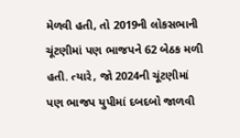મેળવી હતી, તો 2019ની લોકસભાની ચૂંટણીમાં પણ ભાજપને 62 બેઠક મળી હતી. ત્યારે, જો 2024ની ચૂંટણીમાં પણ ભાજપ યુપીમાં દબદબો જાળવી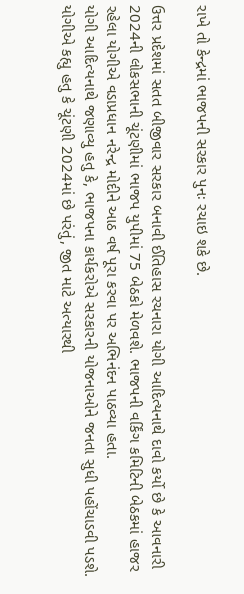રાખે તો કેન્દ્રમાં ભાજપની સરકાર પુનઃ રચાઇ શકે છે.

ઉત્તર પ્રદેશમાં સતત બીજીવાર સરકાર બનાવી ઈતિહાસ રચનારા યોગી આદિત્યનાથે દાવો કર્યો છે કે આવનારી 2024ની લોકસભાની ચૂંટણીમાં ભાજપ યુપીમાં 75 બેઠકો મેળવશે. ભાજપની વર્કિંગ કમિટિની બેઠકમાં હાજર રહેલા યોગીએ વડાપ્રધાન નરેન્દ્ર મોદીને આઠ વર્ષ પૂરા કરવા પર અભિનંદન પાઠવ્યા હતા.
યોગી આદિત્યનાથે જણાવ્યુ હતુ કે, ભાજપના કાર્યકરોએ સરકારની યોજનાઓને જનતા સુધી પહોંચાડવી પડશે. યોગીએ કહ્યુ હતુ કે ચૂંટણી 2024માં છે પરંતું, જીત માટે અત્યારથી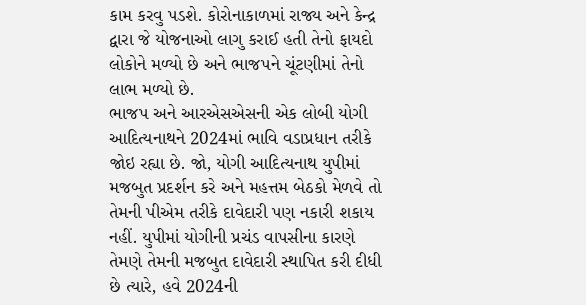કામ કરવુ પડશે. કોરોનાકાળમાં રાજ્ય અને કેન્દ્ર દ્વારા જે યોજનાઓ લાગુ કરાઈ હતી તેનો ફાયદો લોકોને મળ્યો છે અને ભાજપને ચૂંટણીમાં તેનો લાભ મળ્યો છે.
ભાજપ અને આરએસએસની એક લોબી યોગી આદિત્યનાથને 2024માં ભાવિ વડાપ્રધાન તરીકે જોઇ રહ્યા છે. જો, યોગી આદિત્યનાથ યુપીમાં મજબુત પ્રદર્શન કરે અને મહત્તમ બેઠકો મેળવે તો તેમની પીએમ તરીકે દાવેદારી પણ નકારી શકાય નહીં. યુપીમાં યોગીની પ્રચંડ વાપસીના કારણે તેમણે તેમની મજબુત દાવેદારી સ્થાપિત કરી દીધી છે ત્યારે, હવે 2024ની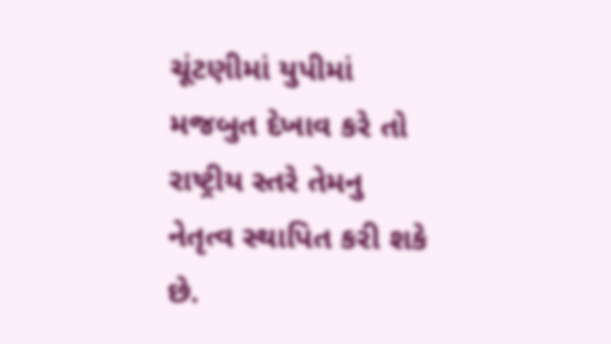ચૂંટણીમાં યુપીમાં મજબુત દેખાવ કરે તો રાષ્ટ્રીય સ્તરે તેમનુ નેતૃત્વ સ્થાપિત કરી શકે છે.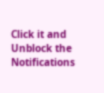Click it and Unblock the Notifications